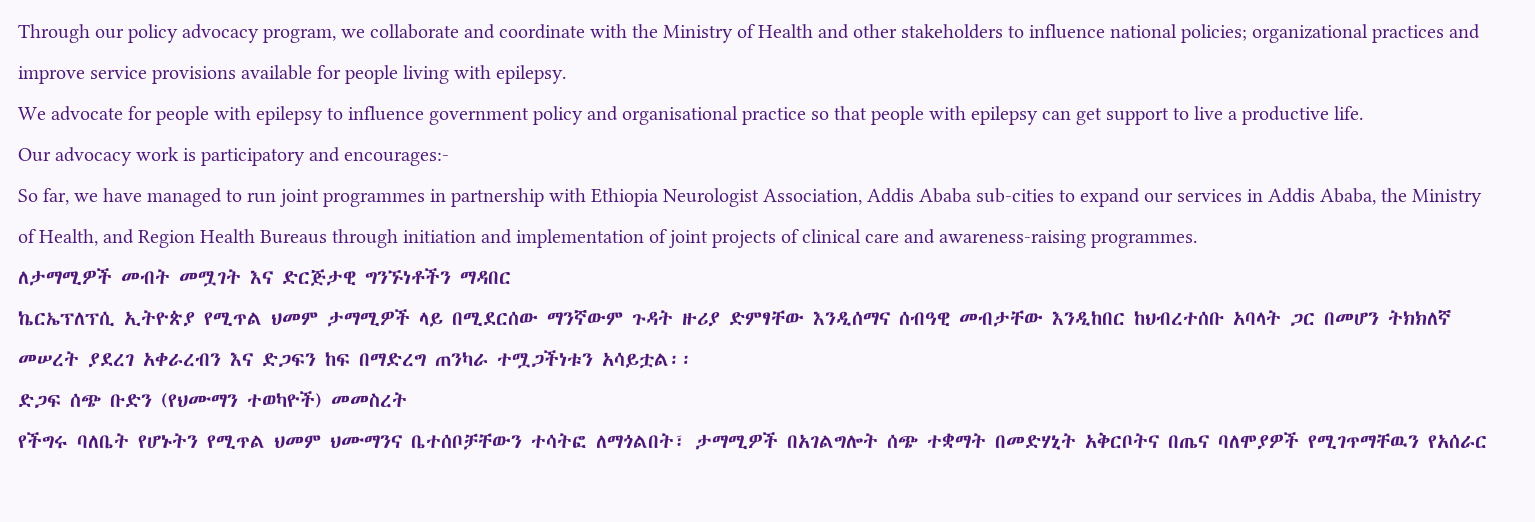Through our policy advocacy program, we collaborate and coordinate with the Ministry of Health and other stakeholders to influence national policies; organizational practices and improve service provisions available for people living with epilepsy.
We advocate for people with epilepsy to influence government policy and organisational practice so that people with epilepsy can get support to live a productive life.
Our advocacy work is participatory and encourages:-
So far, we have managed to run joint programmes in partnership with Ethiopia Neurologist Association, Addis Ababa sub-cities to expand our services in Addis Ababa, the Ministry of Health, and Region Health Bureaus through initiation and implementation of joint projects of clinical care and awareness-raising programmes.
ለታማሚዎች መብት መሟገት እና ድርጅታዊ ግንኙነቶችን ማዳበር
ኬርኤፕለፕሲ ኢትዮጵያ የሚጥል ህመም ታማሚዎች ላይ በሚደርሰው ማንኛውም ጉዳት ዙሪያ ድምፃቸው እንዲሰማና ሰብዓዊ መብታቸው እንዲከበር ከህብረተሰቡ አባላት ጋር በመሆን ትክክለኛ መሠረት ያደረገ አቀራረብን እና ድጋፍን ከፍ በማድረግ ጠንካራ ተሟጋችነቱን አሳይቷል፡፡
ድጋፍ ሰጭ ቡድን (የህሙማን ተወካዮች) መመስረት
የችግሩ ባለቤት የሆኑትን የሚጥል ህመም ህሙማንና ቤተሰቦቻቸውን ተሳትፎ ለማጎልበት፣ ታማሚዎች በአገልግሎት ሰጭ ተቋማት በመድሃኒት አቅርቦትና በጤና ባለሞያዎች የሚገጥማቸዉን የአሰራር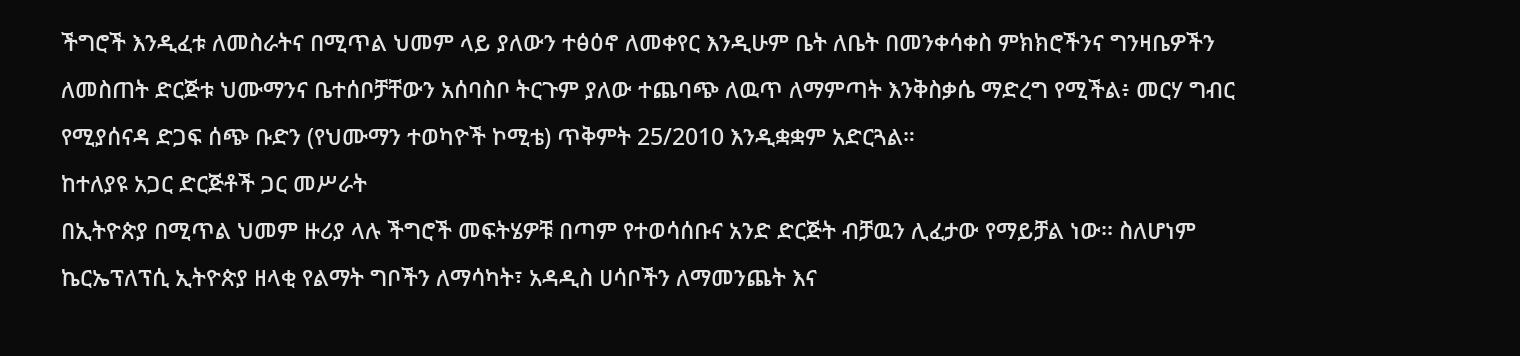ችግሮች እንዲፈቱ ለመስራትና በሚጥል ህመም ላይ ያለውን ተፅዕኖ ለመቀየር እንዲሁም ቤት ለቤት በመንቀሳቀስ ምክክሮችንና ግንዛቤዎችን ለመስጠት ድርጅቱ ህሙማንና ቤተሰቦቻቸውን አሰባስቦ ትርጉም ያለው ተጨባጭ ለዉጥ ለማምጣት እንቅስቃሴ ማድረግ የሚችል፥ መርሃ ግብር የሚያሰናዳ ድጋፍ ሰጭ ቡድን (የህሙማን ተወካዮች ኮሚቴ) ጥቅምት 25/2010 እንዲቋቋም አድርጓል።
ከተለያዩ አጋር ድርጅቶች ጋር መሥራት
በኢትዮጵያ በሚጥል ህመም ዙሪያ ላሉ ችግሮች መፍትሄዎቹ በጣም የተወሳሰቡና አንድ ድርጅት ብቻዉን ሊፈታው የማይቻል ነው፡፡ ስለሆነም ኬርኤፕለፕሲ ኢትዮጵያ ዘላቂ የልማት ግቦችን ለማሳካት፣ አዳዲስ ሀሳቦችን ለማመንጨት እና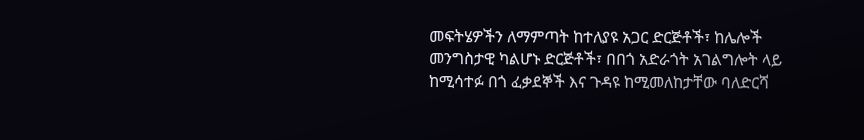መፍትሄዎችን ለማምጣት ከተለያዩ አጋር ድርጅቶች፣ ከሌሎች መንግስታዊ ካልሆኑ ድርጅቶች፣ በበጎ አድራጎት አገልግሎት ላይ ከሚሳተፉ በጎ ፈቃደኞች እና ጉዳዩ ከሚመለከታቸው ባለድርሻ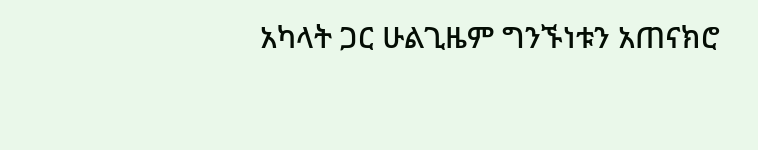አካላት ጋር ሁልጊዜም ግንኙነቱን አጠናክሮ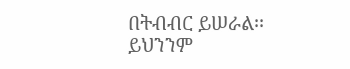በትብብር ይሠራል፡፡ ይህንንም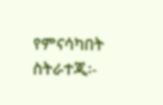የምናሳካበት ስትራተጂ፡-